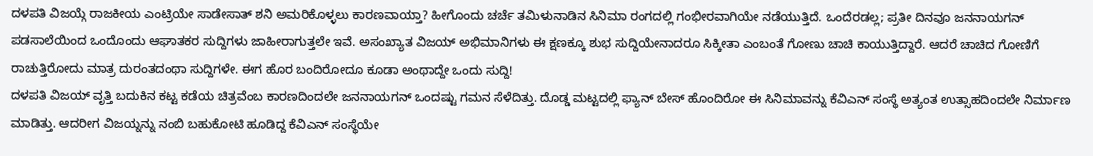ದಳಪತಿ ವಿಜಯ್ಗೆ ರಾಜಕೀಯ ಎಂಟ್ರಿಯೇ ಸಾಡೇಸಾತ್ ಶನಿ ಅಮರಿಕೊಳ್ಳಲು ಕಾರಣವಾಯ್ತಾ? ಹೀಗೊಂದು ಚರ್ಚೆ ತಮಿಳುನಾಡಿನ ಸಿನಿಮಾ ರಂಗದಲ್ಲಿ ಗಂಭೀರವಾಗಿಯೇ ನಡೆಯುತ್ತಿದೆ. ಒಂದೆರಡಲ್ಲ; ಪ್ರತೀ ದಿನವೂ ಜನನಾಯಗನ್ ಪಡಸಾಲೆಯಿಂದ ಒಂದೊಂದು ಆಘಾತಕರ ಸುದ್ದಿಗಳು ಜಾಹೀರಾಗುತ್ತಲೇ ಇವೆ. ಅಸಂಖ್ಯಾತ ವಿಜಯ್ ಅಭಿಮಾನಿಗಳು ಈ ಕ್ಷಣಕ್ಕೂ ಶುಭ ಸುದ್ದಿಯೇನಾದರೂ ಸಿಕ್ಕೀತಾ ಎಂಬಂತೆ ಗೋಣು ಚಾಚಿ ಕಾಯುತ್ತಿದ್ದಾರೆ. ಆದರೆ ಚಾಚಿದ ಗೋಣಿಗೆ ರಾಚುತ್ತಿರೋದು ಮಾತ್ರ ದುರಂತದಂಥಾ ಸುದ್ದಿಗಳೇ. ಈಗ ಹೊರ ಬಂದಿರೋದೂ ಕೂಡಾ ಅಂಥಾದ್ದೇ ಒಂದು ಸುದ್ದಿ!
ದಳಪತಿ ವಿಜಯ್ ವೃತ್ತಿ ಬದುಕಿನ ಕಟ್ಟ ಕಡೆಯ ಚಿತ್ರವೆಂಬ ಕಾರಣದಿಂದಲೇ ಜನನಾಯಗನ್ ಒಂದಷ್ಟು ಗಮನ ಸೆಳೆದಿತ್ತು. ದೊಡ್ಡ ಮಟ್ಟದಲ್ಲಿ ಫ್ಯಾನ್ ಬೇಸ್ ಹೊಂದಿರೋ ಈ ಸಿನಿಮಾವನ್ನು ಕೆವಿಎನ್ ಸಂಸ್ಥೆ ಅತ್ಯಂತ ಉತ್ಸಾಹದಿಂದಲೇ ನಿರ್ಮಾಣ ಮಾಡಿತ್ತು. ಆದರೀಗ ವಿಜಯ್ನನ್ನು ನಂಬಿ ಬಹುಕೋಟಿ ಹೂಡಿದ್ದ ಕೆವಿಎನ್ ಸಂಸ್ಥೆಯೇ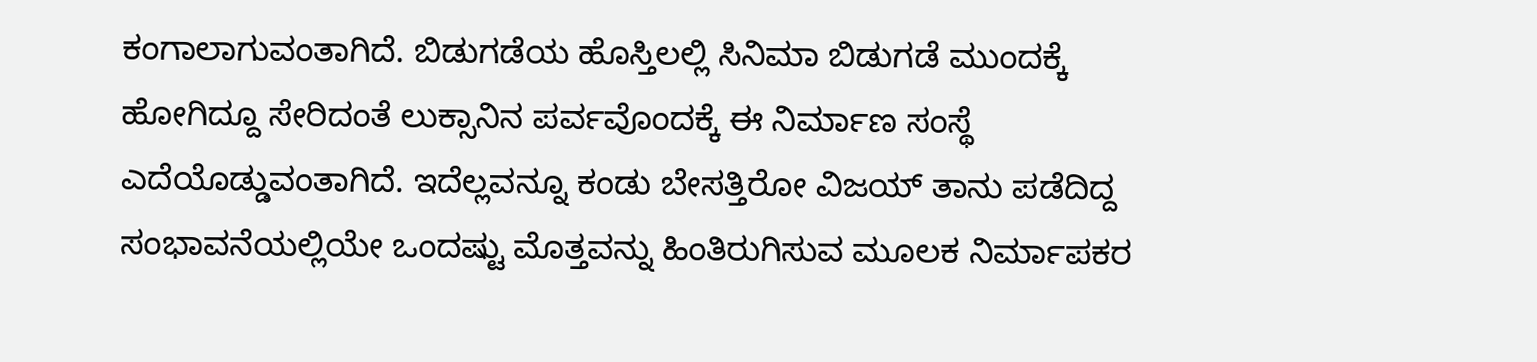ಕಂಗಾಲಾಗುವಂತಾಗಿದೆ. ಬಿಡುಗಡೆಯ ಹೊಸ್ತಿಲಲ್ಲಿ ಸಿನಿಮಾ ಬಿಡುಗಡೆ ಮುಂದಕ್ಕೆ ಹೋಗಿದ್ದೂ ಸೇರಿದಂತೆ ಲುಕ್ಸಾನಿನ ಪರ್ವವೊಂದಕ್ಕೆ ಈ ನಿರ್ಮಾಣ ಸಂಸ್ಥೆ ಎದೆಯೊಡ್ಡುವಂತಾಗಿದೆ. ಇದೆಲ್ಲವನ್ನೂ ಕಂಡು ಬೇಸತ್ತಿರೋ ವಿಜಯ್ ತಾನು ಪಡೆದಿದ್ದ ಸಂಭಾವನೆಯಲ್ಲಿಯೇ ಒಂದಷ್ಟು ಮೊತ್ತವನ್ನು ಹಿಂತಿರುಗಿಸುವ ಮೂಲಕ ನಿರ್ಮಾಪಕರ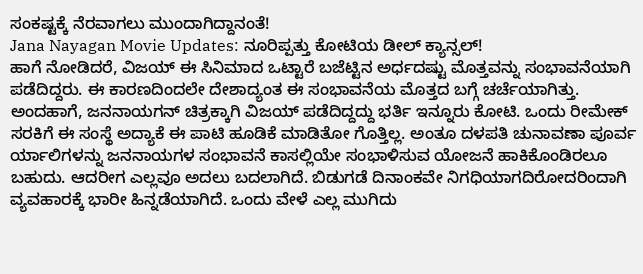ಸಂಕಷ್ಟಕ್ಕೆ ನೆರವಾಗಲು ಮುಂದಾಗಿದ್ದಾನಂತೆ!
Jana Nayagan Movie Updates: ನೂರಿಪ್ಪತ್ತು ಕೋಟಿಯ ಡೀಲ್ ಕ್ಯಾನ್ಸಲ್!
ಹಾಗೆ ನೋಡಿದರೆ, ವಿಜಯ್ ಈ ಸಿನಿಮಾದ ಒಟ್ಟಾರೆ ಬಜೆಟ್ಟಿನ ಅರ್ಧದಷ್ಟು ಮೊತ್ತವನ್ನು ಸಂಭಾವನೆಯಾಗಿ ಪಡೆದಿದ್ದರು. ಈ ಕಾರಣದಿಂದಲೇ ದೇಶಾದ್ಯಂತ ಈ ಸಂಭಾವನೆಯ ಮೊತ್ತದ ಬಗ್ಗೆ ಚರ್ಚೆಯಾಗಿತ್ತು. ಅಂದಹಾಗೆ, ಜನನಾಯಗನ್ ಚಿತ್ರಕ್ಕಾಗಿ ವಿಜಯ್ ಪಡೆದಿದ್ದದ್ದು ಭರ್ತಿ ಇನ್ನೂರು ಕೋಟಿ. ಒಂದು ರೀಮೇಕ್ ಸರಕಿಗೆ ಈ ಸಂಸ್ಥೆ ಅದ್ಯಾಕೆ ಈ ಪಾಟಿ ಹೂಡಿಕೆ ಮಾಡಿತೋ ಗೊತ್ತಿಲ್ಲ. ಅಂತೂ ದಳಪತಿ ಚುನಾವಣಾ ಪೂರ್ವ ರ್ಯಾಲಿಗಳನ್ನು ಜನನಾಯಗಳ ಸಂಭಾವನೆ ಕಾಸಲ್ಲಿಯೇ ಸಂಭಾಳಿಸುವ ಯೋಜನೆ ಹಾಕಿಕೊಂಡಿರಲೂ ಬಹುದು. ಆದರೀಗ ಎಲ್ಲವೂ ಅದಲು ಬದಲಾಗಿದೆ. ಬಿಡುಗಡೆ ದಿನಾಂಕವೇ ನಿಗಧಿಯಾಗದಿರೋದರಿಂದಾಗಿ ವ್ಯವಹಾರಕ್ಕೆ ಭಾರೀ ಹಿನ್ನಡೆಯಾಗಿದೆ. ಒಂದು ವೇಳೆ ಎಲ್ಲ ಮುಗಿದು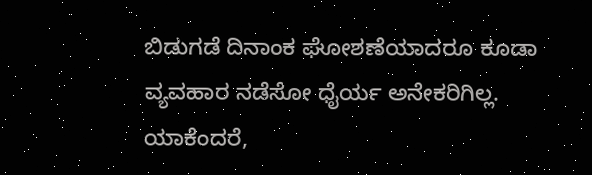ಬಿಡುಗಡೆ ದಿನಾಂಕ ಘೋಶಣೆಯಾದರೂ ಕೂಡಾ ವ್ಯವಹಾರ ನಡೆಸೋ ಧೈರ್ಯ ಅನೇಕರಿಗಿಲ್ಲ. ಯಾಕೆಂದರೆ,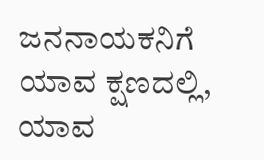ಜನನಾಯಕನಿಗೆ ಯಾವ ಕ್ಷಣದಲ್ಲಿ, ಯಾವ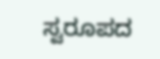ಸ್ವರೂಪದ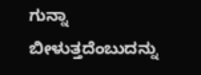ಗುನ್ನಾ ಬೀಳುತ್ತದೆಂಬುದನ್ನು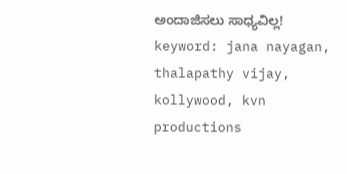ಅಂದಾಜಿಸಲು ಸಾಧ್ಯವಿಲ್ಲ!
keyword: jana nayagan, thalapathy vijay, kollywood, kvn productions